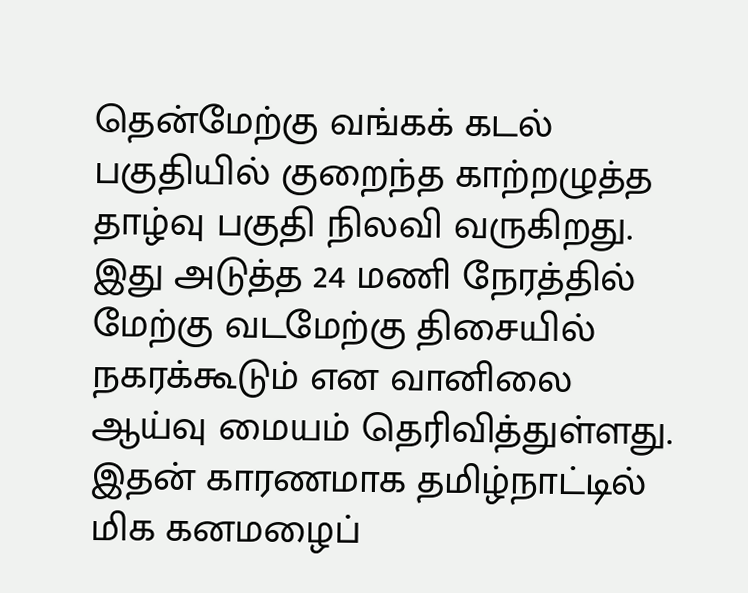தென்மேற்கு வங்கக் கடல் பகுதியில் குறைந்த காற்றழுத்த தாழ்வு பகுதி நிலவி வருகிறது. இது அடுத்த 24 மணி நேரத்தில் மேற்கு வடமேற்கு திசையில் நகரக்கூடும் என வானிலை ஆய்வு மையம் தெரிவித்துள்ளது. இதன் காரணமாக தமிழ்நாட்டில் மிக கனமழைப்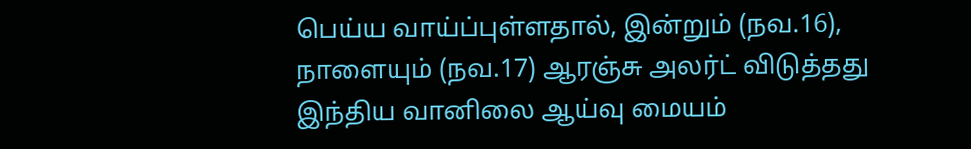பெய்ய வாய்ப்புள்ளதால், இன்றும் (நவ.16), நாளையும் (நவ.17) ஆரஞ்சு அலர்ட் விடுத்தது இந்திய வானிலை ஆய்வு மையம்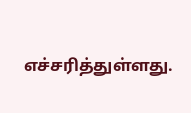எச்சரித்துள்ளது.